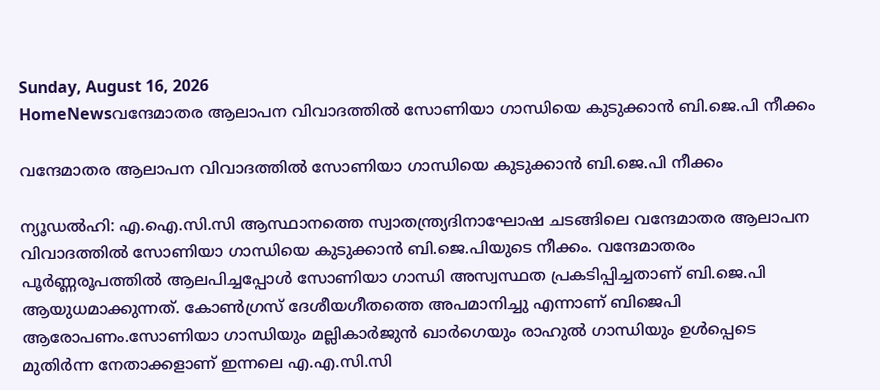Sunday, August 16, 2026
HomeNewsവന്ദേമാതര ആലാപന വിവാദത്തിൽ സോണിയാ ഗാന്ധിയെ കുടുക്കാൻ ബി.ജെ.പി നീക്കം

വന്ദേമാതര ആലാപന വിവാദത്തിൽ സോണിയാ ഗാന്ധിയെ കുടുക്കാൻ ബി.ജെ.പി നീക്കം

ന്യൂഡൽഹി: എ.ഐ.സി.സി ആസ്ഥാനത്തെ സ്വാതന്ത്ര്യദിനാഘോഷ ചടങ്ങിലെ വന്ദേമാതര ആലാപന വിവാദത്തിൽ സോണിയാ ഗാന്ധിയെ കുടുക്കാൻ ബി.ജെ.പിയുടെ നീക്കം. വന്ദേമാതരം പൂർണ്ണരൂപത്തിൽ ആലപിച്ചപ്പോൾ സോണിയാ ഗാന്ധി അസ്വസ്ഥത പ്രകടിപ്പിച്ചതാണ് ബി.ജെ.പി ആയുധമാക്കുന്നത്. കോൺഗ്രസ് ദേശീയഗീതത്തെ അപമാനിച്ചു എന്നാണ് ബിജെപി ആരോപണം.സോണിയാ ഗാന്ധിയും മല്ലികാർജുൻ ഖാർഗെയും രാഹുൽ ഗാന്ധിയും ഉൾപ്പെടെ മുതിർന്ന നേതാക്കളാണ് ഇന്നലെ എ.എ.സി.സി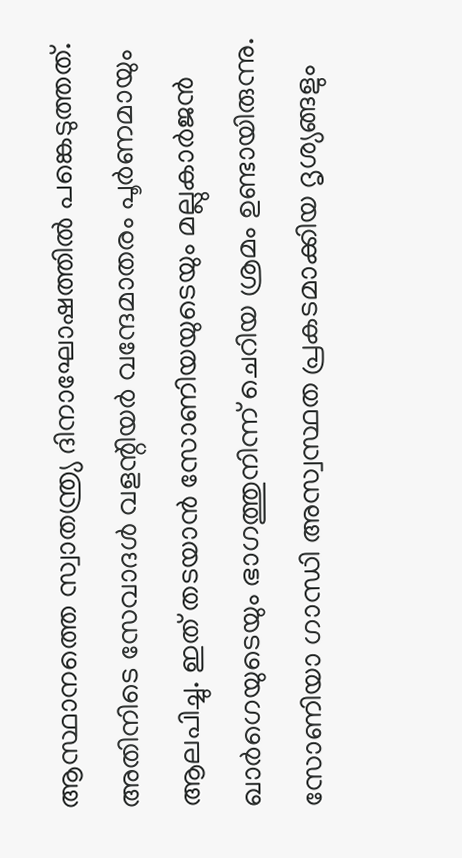ആസ്ഥാനത്തെ സ്വാതന്ത്ര്യ ദിനാഘോഷത്തിൽ പങ്കെടുത്തത്. അതിനിടെ സേവാദൾ വളന്റിയർ വന്ദേമാതരം പൂർണമായും ആലപിച്ചു. ഇത് തടയാൻ സോണിയയുടെയും മല്ലുകാർജൻ ഖാർഗെയുടെയും ഭാഗത്തുനിന്ന് ചെറിയ ശ്രമം ഉണ്ടായിരുന്നു. സോണിയാ ഗാന്ധി അസ്വസ്ഥത പ്രകടമാക്കിയ ദൃശ്യങ്ങളും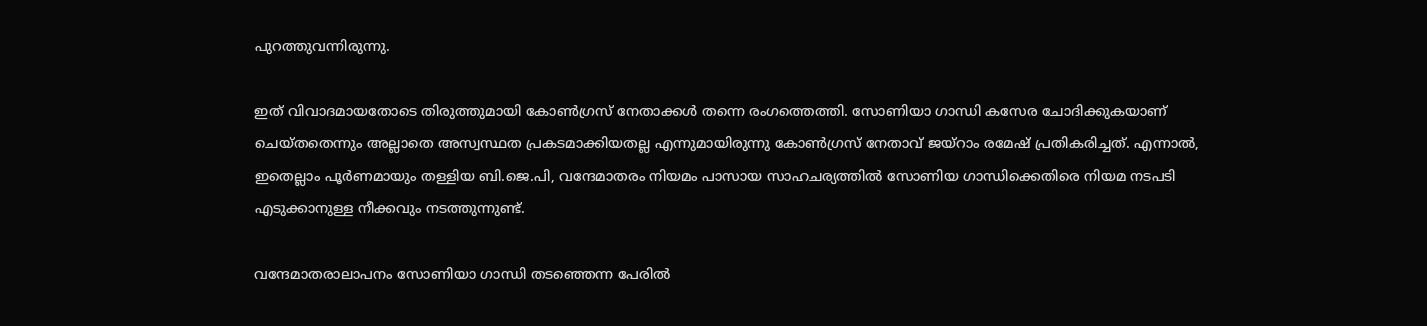പുറത്തുവന്നിരുന്നു.

ഇത് വിവാദമായതോടെ തിരുത്തുമായി കോൺഗ്രസ് നേതാക്കൾ തന്നെ രംഗത്തെത്തി. സോണിയാ ഗാന്ധി കസേര ചോദിക്കുകയാണ് ചെയ്തതെന്നും അല്ലാതെ അസ്വസ്ഥത പ്രകടമാക്കിയതല്ല എന്നുമായിരുന്നു കോൺഗ്രസ് നേതാവ് ജയ്റാം രമേഷ് പ്രതികരിച്ചത്. എന്നാൽ, ഇതെല്ലാം പൂർണമായും തള്ളിയ ബി.ജെ.പി, വന്ദേമാതരം നിയമം പാസായ സാഹചര്യത്തിൽ സോണിയ ഗാന്ധിക്കെതിരെ നിയമ നടപടി എടുക്കാനുള്ള നീക്കവും നടത്തുന്നുണ്ട്.

വന്ദേമാതരാലാപനം സോണിയാ ഗാന്ധി തടഞ്ഞെന്ന പേരിൽ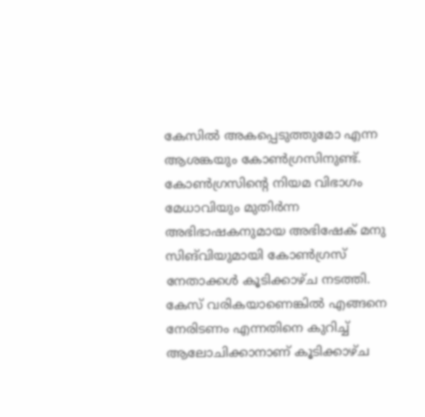കേസിൽ അകപ്പെടുത്തുമോ എന്ന ആശങ്കയും കോൺഗ്രസിനുണ്ട്. കോൺഗ്രസിന്റെ നിയമ വിഭാഗം മേധാവിയും മുതിർന്ന അഭിഭാഷകനുമായ അഭിഷേക് മനു സിങ്‍വിയുമായി കോൺഗ്രസ് നേതാക്കൾ കൂടിക്കാഴ്ച നടത്തി. കേസ് വരികയാണെങ്കിൽ എങ്ങനെ നേരിടണം എന്നതിനെ കുറിച്ച് ആലോചിക്കാനാണ് കൂടിക്കാഴ്ച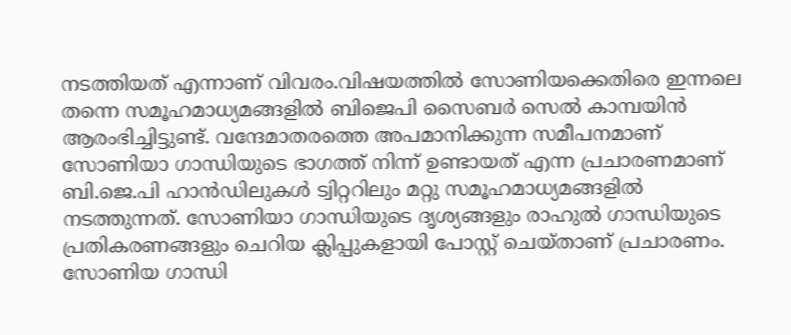നടത്തിയത് എന്നാണ് വിവരം.വിഷയത്തിൽ സോണിയക്കെതിരെ ഇന്നലെ തന്നെ സമൂഹമാധ്യമങ്ങളിൽ ബിജെപി സൈബർ സെൽ കാമ്പയിൻ ആരംഭിച്ചിട്ടുണ്ട്. വന്ദേമാതരത്തെ അപമാനിക്കുന്ന സമീപനമാണ് സോണിയാ ഗാന്ധിയുടെ ഭാഗത്ത് നിന്ന് ഉണ്ടായത് എന്ന പ്രചാരണമാണ് ബി.ജെ.പി ഹാൻഡിലുകൾ ട്വിറ്ററിലും മറ്റു സമൂഹമാധ്യമങ്ങളിൽ നടത്തുന്നത്. സോണിയാ ഗാന്ധിയുടെ ദൃശ്യങ്ങളും രാഹുൽ ഗാന്ധിയുടെ പ്രതികരണങ്ങളും ചെറിയ ക്ലിപ്പുകളായി പോസ്റ്റ് ചെയ്താണ് പ്രചാരണം. സോണിയ ഗാന്ധി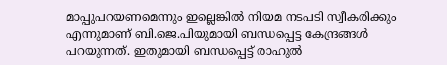മാപ്പുപറയണമെന്നും ഇല്ലെങ്കിൽ നിയമ നടപടി സ്വീകരിക്കും എന്നുമാണ് ബി.ജെ.പിയുമായി ബന്ധപ്പെട്ട കേന്ദ്രങ്ങൾ പറയുന്നത്. ഇതുമായി ബന്ധപ്പെട്ട് രാഹുൽ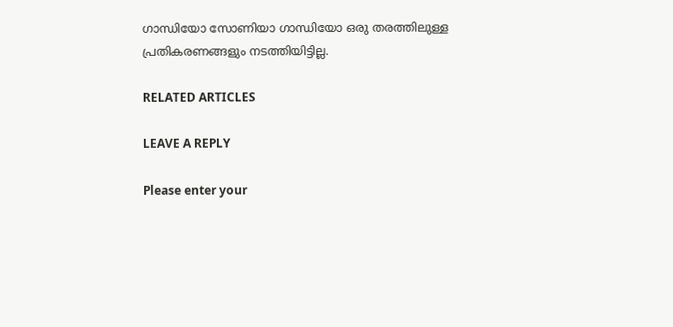ഗാന്ധിയോ സോണിയാ ഗാന്ധിയോ ഒരു തരത്തിലുള്ള പ്രതികരണങ്ങളും നടത്തിയിട്ടില്ല.

RELATED ARTICLES

LEAVE A REPLY

Please enter your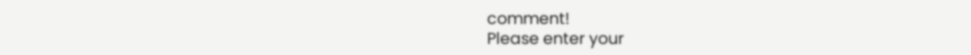comment!
Please enter your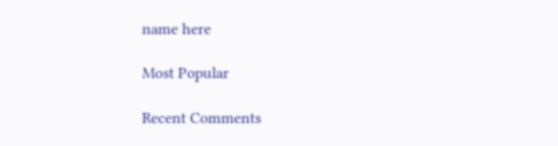name here

Most Popular

Recent Comments